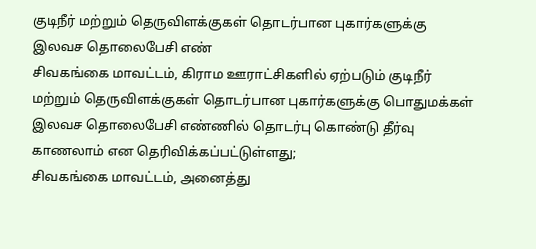குடிநீர் மற்றும் தெருவிளக்குகள் தொடர்பான புகார்களுக்கு இலவச தொலைபேசி எண்
சிவகங்கை மாவட்டம், கிராம ஊராட்சிகளில் ஏற்படும் குடிநீர் மற்றும் தெருவிளக்குகள் தொடர்பான புகார்களுக்கு பொதுமக்கள் இலவச தொலைபேசி எண்ணில் தொடர்பு கொண்டு தீர்வு காணலாம் என தெரிவிக்கப்பட்டுள்ளது;
சிவகங்கை மாவட்டம், அனைத்து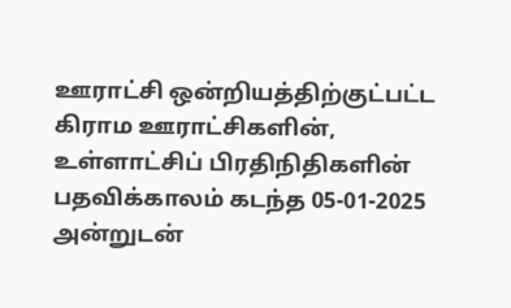ஊராட்சி ஒன்றியத்திற்குட்பட்ட கிராம ஊராட்சிகளின், உள்ளாட்சிப் பிரதிநிதிகளின் பதவிக்காலம் கடந்த 05-01-2025 அன்றுடன்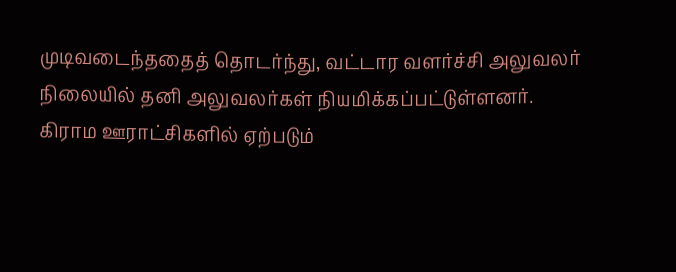முடிவடைந்ததைத் தொடர்ந்து, வட்டார வளர்ச்சி அலுவலர் நிலையில் தனி அலுவலர்கள் நியமிக்கப்பட்டுள்ளனர். கிராம ஊராட்சிகளில் ஏற்படும்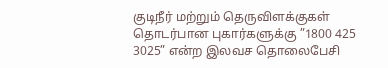குடிநீர் மற்றும் தெருவிளக்குகள் தொடர்பான புகார்களுக்கு ”1800 425 3025” என்ற இலவச தொலைபேசி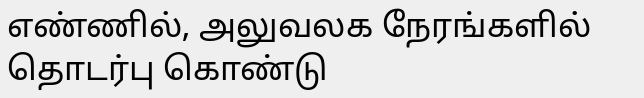எண்ணில், அலுவலக நேரங்களில் தொடர்பு கொண்டு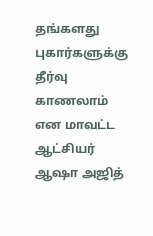தங்களது புகார்களுக்கு தீர்வு காணலாம் என மாவட்ட ஆட்சியர் ஆஷா அஜித்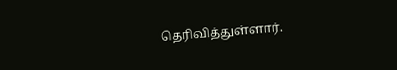தெரிவித்துள்ளார்.